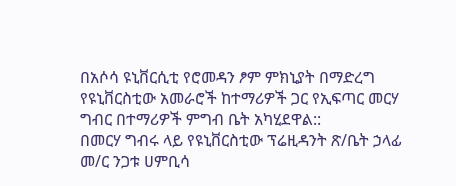በአሶሳ ዩኒቨርሲቲ የሮመዳን ፆም ምክኒያት በማድረግ የዩኒቨርስቲው አመራሮች ከተማሪዎች ጋር የኢፍጣር መርሃ ግብር በተማሪዎች ምግብ ቤት አካሂደዋል::
በመርሃ ግብሩ ላይ የዩኒቨርስቲው ፕሬዚዳንት ጽ/ቤት ኃላፊ መ/ር ንጋቱ ሀምቢሳ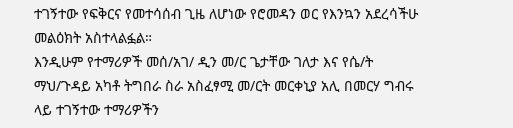ተገኝተው የፍቅርና የመተሳሰብ ጊዜ ለሆነው የሮመዳን ወር የእንኳን አደረሳችሁ መልዕክት አስተላልፏል።
እንዲሁም የተማሪዎች መሰ/አገ/ ዲን መ/ር ጌታቸው ገለታ እና የሴ/ት ማህ/ጉዳይ አካቶ ትግበራ ስራ አስፈፃሚ መ/ርት መርቀኒያ አሊ በመርሃ ግብሩ ላይ ተገኝተው ተማሪዎችን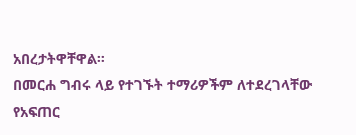አበረታትዋቸዋል።
በመርሐ ግብሩ ላይ የተገኙት ተማሪዎችም ለተደረገላቸው የአፍጠር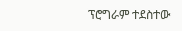ፕሮግራም ተደስተው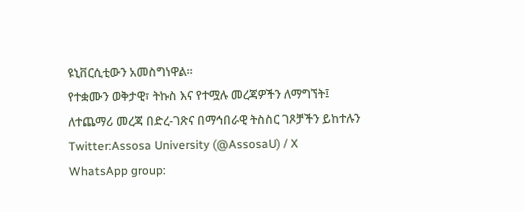ዩኒቨርሲቲውን አመስግነዋል።
የተቋሙን ወቅታዊ፣ ትኩስ እና የተሟሉ መረጃዎችን ለማግኘት፤
ለተጨማሪ መረጃ በድረ-ገጽና በማኅበራዊ ትስስር ገጾቻችን ይከተሉን
Twitter:Assosa University (@AssosaU) / X
WhatsApp group: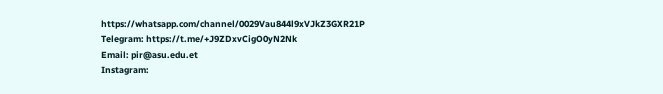https://whatsapp.com/channel/0029Vau844l9xVJkZ3GXR21P
Telegram: https://t.me/+J9ZDxvCigO0yN2Nk
Email: pir@asu.edu.et
Instagram: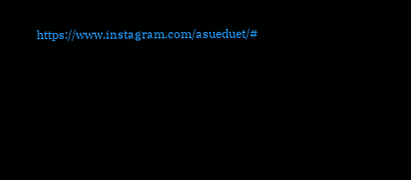https://www.instagram.com/asueduet/#